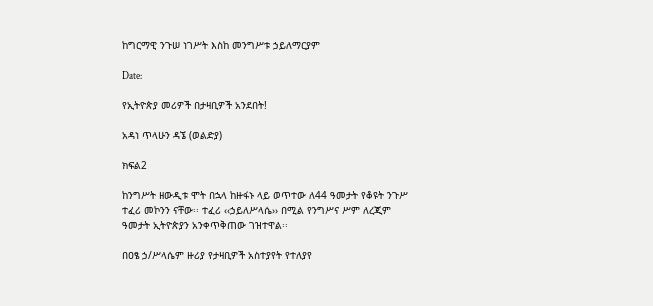ከግርማዊ ንጉሠ ነገሥት እስከ መንግሥቱ ኃይለማርያም

Date:

የኢትዮጵያ መሪዎች በታዛቢዎች አንደበት!

አዳነ ጥላሁን ዳኜ (ወልድያ)

ክፍል2

ከንግሥት ዘውዲቱ ሞት በኋላ ከዙፋኑ ላይ ወጥተው ለ44 ዓመታት የቆዩት ንጉሥ ተፈሪ መኮንን ናቸው፡፡ ተፈሪ ‹‹ኃይለሥላሴ›› በሚል የንግሥና ሥም ለረጂም ዓመታት ኢትዮጵያን አንቀጥቅጠው ገዝተዋል፡፡

በዐፄ ኃ/ሥላሴም ዙሪያ የታዛቢዎች አስተያየት የተለያየ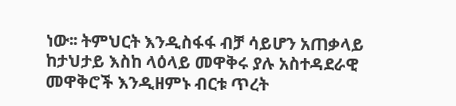ነው፡፡ ትምህርት እንዲስፋፋ ብቻ ሳይሆን አጠቃላይ ከታህታይ እስከ ላዕላይ መዋቅሩ ያሉ አስተዳደራዊ መዋቅሮች እንዲዘምኑ ብርቱ ጥረት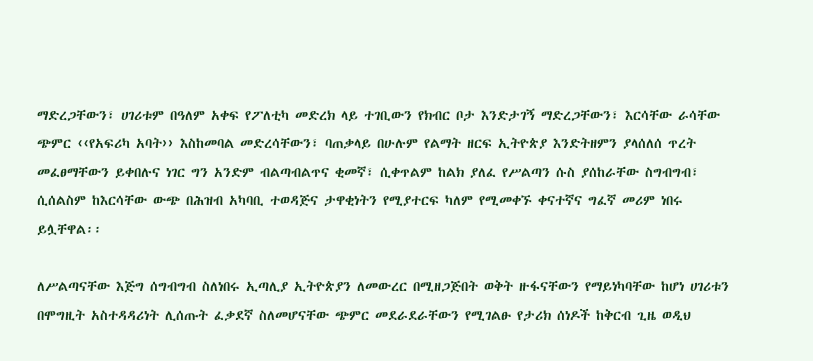ማድረጋቸውን፣ ሀገሪቱም በዓለም አቀፍ የፖለቲካ መድረክ ላይ ተገቢውን የክብር ቦታ እንድታገኝ ማድረጋቸውን፣ እርሳቸው ራሳቸው ጭምር ‹‹የአፍሪካ አባት›› እስከመባል መድረሳቸውን፣ ባጠቃላይ በሁሉም የልማት ዘርፍ ኢትዮጵያ እንድትዘምን ያላሰለሰ ጥረት መፈፀማቸውን ይቀበሉና ነገር ግን አንድም ብልጣብልጥና ቂመኛ፣ ሲቀጥልም ከልክ ያለፈ የሥልጣን ሱስ ያሰከራቸው ስግብግብ፣ ሲሰልስም ከእርሳቸው ውጭ በሕዝብ አካባቢ ተወዳጅና ታዋቂነትን የሚያተርፍ ካለም የሚመቀኙ ቀናተኛና ግፈኛ መሪም ነበሩ ይሏቸዋል፡፡

ለሥልጣናቸው እጅግ ሰግብግብ ስለነበሩ ኢጣሊያ ኢትዮጵያን ለመውረር በሚዘጋጅበት ወቅት ዙፋናቸውን የማይነካባቸው ከሆነ ሀገሪቱን በሞግዚት አስተዳዳሪነት ሊሰጡት ፈቃደኛ ስለመሆናቸው ጭምር መደራደራቸውን የሚገልፁ የታሪክ ሰነዶች ከቅርብ ጊዜ ወዲህ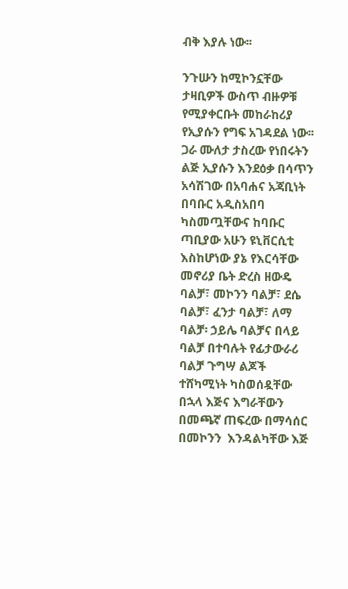ብቅ እያሉ ነው፡፡

ንጉሡን ከሚኮንኗቸው ታዛቢዎች ውስጥ ብዙዎቹ የሚያቀርቡት መከራከሪያ የኢያሱን የግፍ አገዳደል ነው፡፡ ጋራ ሙለታ ታስረው የነበሩትን ልጅ ኢያሱን እንደዕቃ በሳጥን አሳሽገው በአባሐና አጃቢነት በባቡር አዲስአበባ ካስመጧቸውና ከባቡር ጣቢያው አሁን ዩኒቨርሲቲ እስከሆነው ያኔ የእርሳቸው መኖሪያ ቤት ድረስ ዘውዴ ባልቻ፣ መኮንን ባልቻ፣ ደሴ ባልቻ፣ ፈንታ ባልቻ፣ ለማ ባልቻ፡ ኃይሌ ባልቻና በላይ ባልቻ በተባሉት የፊታውራሪ ባልቻ ጉግሣ ልጆች ተሸካሚነት ካስወሰዷቸው በኋላ እጅና እግራቸውን በመጫኛ ጠፍረው በማሳሰር በመኮንን  እንዳልካቸው እጅ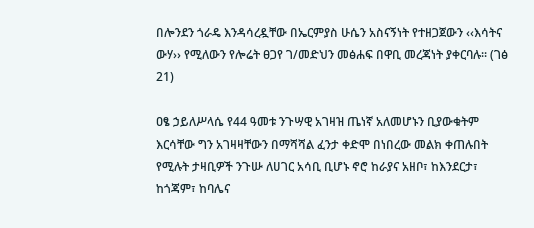በሎንደን ጎራዴ እንዳሳረዷቸው በኤርምያስ ሁሴን አስናኝነት የተዘጋጀውን ‹‹እሳትና ውሃ›› የሚለውን የሎሬት ፀጋየ ገ/መድህን መፅሐፍ በዋቢ መረጃነት ያቀርባሉ፡፡ (ገፅ 21)

ዐፄ ኃይለሥላሴ የ44 ዓመቱ ንጉሣዊ አገዛዝ ጤነኛ አለመሆኑን ቢያውቁትም እርሳቸው ግን አገዛዛቸውን በማሻሻል ፈንታ ቀድሞ በነበረው መልክ ቀጠሉበት የሚሉት ታዛቢዎች ንጉሡ ለሀገር አሳቢ ቢሆኑ ኖሮ ከራያና አዘቦ፣ ከእንደርታ፣ ከጎጃም፣ ከባሌና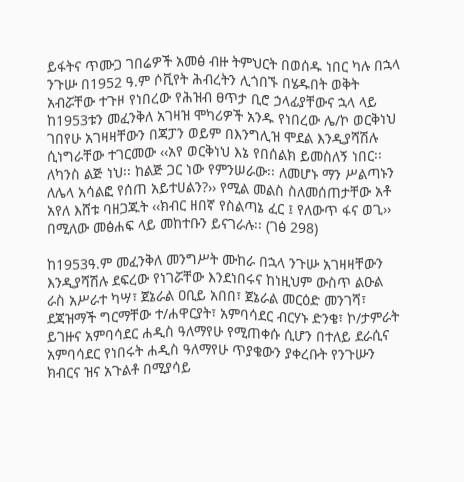ይፋትና ጥሙጋ ገበሬዎች አመፅ ብዙ ትምህርት በወሰዱ ነበር ካሉ በኋላ ንጉሡ በ1952 ዓ.ም ሶቪየት ሕብረትን ሊጎበኙ በሄዱበት ወቅት አብሯቸው ተጉዞ የነበረው የሕዝብ ፀጥታ ቢሮ ኃላፊያቸውና ኋላ ላይ ከ1953ቱን መፈንቅለ አገዛዝ ሞካሪዎች አንዱ የነበረው ሌ/ኮ ወርቅነህ ገበየሁ አገዛዛቸውን በጃፓን ወይም በእንግሊዝ ሞደል እንዲያሻሽሉ ሲነግራቸው ተገርመው ‹‹አየ ወርቅነህ እኔ የበሰልክ ይመስለኝ ነበር፡፡ ለካንስ ልጅ ነህ፡፡ ከልጅ ጋር ነው የምንሠራው፡፡ ለመሆኑ ማን ሥልጣኑን ለሌላ አሳልፎ የሰጠ አይተሀልን?›› የሚል መልስ ስለመሰጠታቸው አቶ አየለ እሸቱ ባዘጋጁት ‹‹ክብር ዘበኛ የስልጣኔ ፈር ፤ የለውጥ ፋና ወጊ›› በሚለው መፅሐፍ ላይ መከተቡን ይናገራሉ፡፡ (ገፅ 298)

ከ1953ዓ.ም መፈንቅለ መንግሥት ሙከራ በኋላ ንጉሡ አገዛዛቸውን እንዲያሻሽሉ ደፍረው የነገሯቸው እንደነበሩና ከነዚህም ውስጥ ልዑል ራስ አሥራተ ካሣ፣ ጀኔራል ዐቢይ አበበ፣ ጀኔራል መርዕድ መንገሻ፣ ደጃዝማች ግርማቸው ተ/ሐዋርያት፣ አምባሳደር ብርሃኑ ድንቄ፣ ኮ/ታምራት ይገዙና አምባሳደር ሐዲስ ዓለማየሁ የሚጠቀሱ ሲሆን በተለይ ደራሲና አምባሳደር የነበሩት ሐዲስ ዓለማየሁ ጥያቄውን ያቀረቡት የንጉሡን ክብርና ዝና አጉልቶ በሚያሳይ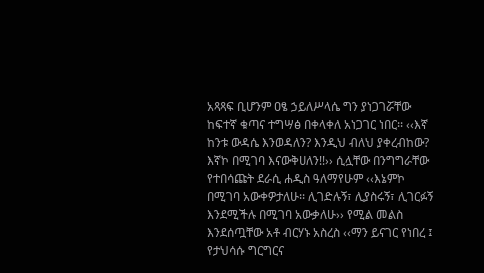አጻጻፍ ቢሆንም ዐፄ ኃይለሥላሴ ግን ያነጋገሯቸው ከፍተኛ ቁጣና ተግሣፅ በቀላቀለ አነጋገር ነበር፡፡ ‹‹እኛ ከንቱ ውዳሴ እንወዳለን? እንዲህ ብለህ ያቀረብከው? እኛኮ በሚገባ እናውቅሀለን!!›› ሲሏቸው በንግግራቸው የተበሳጩት ደራሲ ሐዲስ ዓለማየሁም ‹‹እኔምኮ በሚገባ አውቀዎታለሁ፡፡ ሊገድሉኝ፣ ሊያስሩኝ፣ ሊገርፉኝ እንደሚችሉ በሚገባ አውቃለሁ›› የሚል መልስ እንደሰጧቸው አቶ ብርሃኑ አስረስ ‹‹ማን ይናገር የነበረ ፤ የታህሳሱ ግርግርና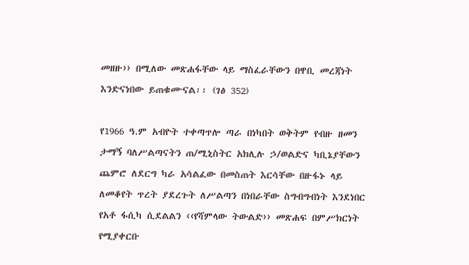መዘዙ›› በሚለው መጽሐፋቸው ላይ ማስፈራቸውን በዋቢ መረጃነት እንድናነበው ይጠቁሙናል፡፡ (ገፅ 352)

የ1966 ዓ.ም አብዮት ተቀጣጥሎ ጣራ በነካበት ወቅትም የብዙ ዘመን ታማኝ ባለሥልጣናትን ጠ/ሚኒስትር አክሊሉ ኃ/ወልድና ካቢኔያቸውን ጨምሮ ለደርግ ካራ አሳልፈው በመስጠት እርሳቸው በዙፋኑ ላይ ለመቆየት ጥረት ያደረጉት ለሥልጣን በነበራቸው ስግብግብነት እንደነበር የአቶ ፋሲካ ሲደልልን ‹‹የሻምላው ትውልድ›› መጽሐፍ በምሥክርነት የሚያቀርቡ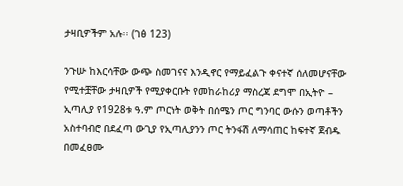ታዛቢዎችም አሉ፡፡ (ገፅ 123)

ንጉሡ ከእርሳቸው ውጭ ስመገናና እንዲኖር የማይፈልጉ ቀናተኛ ሰለመሆናቸው የሚተቿቸው ታዛቢዎች የሚያቀርቡት የመከራከሪያ ማስረጃ ደግሞ በኢትዮ – ኢጣሊያ የ1928ቱ ዓ.ም ጦርነት ወቅት በሰሜን ጦር ግንባር ውሱን ወጣቶችን አስተባብሮ በደፈጣ ውጊያ የኢጣሊያንን ጦር ትንፋሽ ለማሳጠር ከፍተኛ ጀብዱ በመፈፀሙ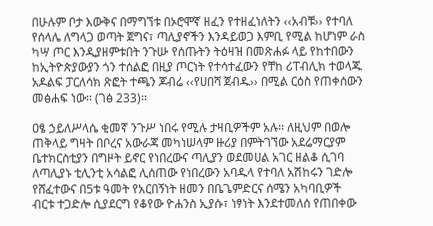በሁሉም ቦታ እውቅና በማግኘቱ በኦሮሞኛ ዘፈን የተዘፈነለትን ‹‹አብቹ›› የተባለ የሰላሌ ለግላጋ ወጣት ጀግና፣ ጣሊያኖችን እንዳይወጋ እምቢ የሚል ከሆነም ራስ ካሣ ጦር እንዲያዘምቱበት ንጉሡ የሰጡትን ትዕዛዝ በመጽሐፉ ላይ የከተበውን ከኢትዮጵያውያን ጎን ተሰልፎ በዚያ ጦርነት የተሳተፈውን የቸከ ሪፐብሊክ ተወላጁ አዶልፍ ፓርለሳክ ጽፎት ተጫን ጆብሬ ‹‹የሀበሻ ጀብዱ›› በሚል ርዕስ የጠቀሰውን መፅሐፍ ነው፡፡ (ገፅ 233)፡፡

ዐፄ ኃይለሥላሴ ቂመኛ ንጉሥ ነበሩ የሚሉ ታዛቢዎችም አሉ፡፡ ለዚህም በወሎ ጠቅላይ ግዛት በቦረና አውራጃ መካነሠላም ዙሪያ በምትገኘው አደሬማርያም ቤተክርስቲያን በግዞት ይኖር የነበረውና ጣሊያን ወደመሀል አገር ዘልቆ ሲገባ ለጣሊያኑ ቲሊንቲ አሳልፎ ሊሰጠው የነበረውን አባዱላ የተባለ አሽከሩን ገድሎ የሸፈተውና በ5ቱ ዓመት የአርበኝነት ዘመን በቤጌምድርና ሰሜን አካባቢዎች ብርቱ ተጋድሎ ሲያደርግ የቆየው ዮሐንስ ኢያሱ፣ ነፃነት እንደተመለሰ የጠበቀው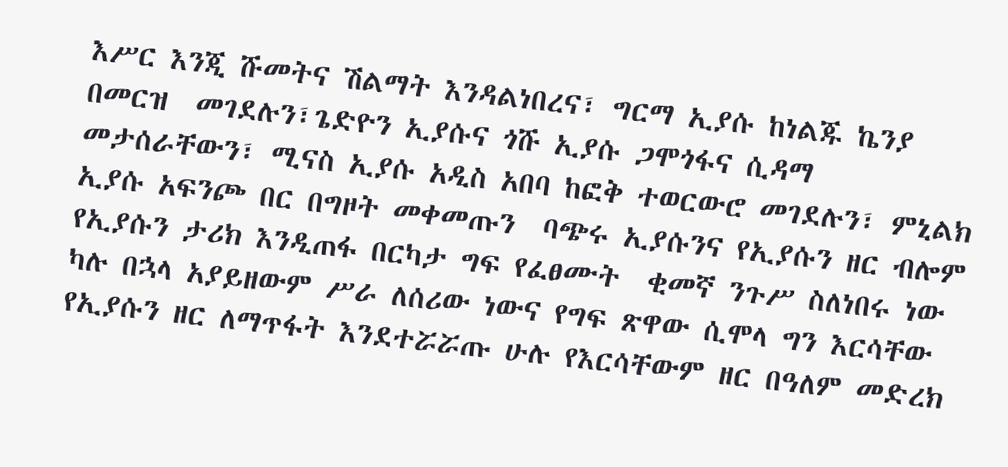እሥር እንጂ ሹመትና ሽልማት እንዳልነበረና፣ ግርማ ኢያሱ ከነልጁ ኬንያ በመርዝ  መገደሉን፣ጌድዮን ኢያሱና ጎሹ ኢያሱ ጋሞጎፋና ሲዳማ መታሰራቸውን፣ ሚናስ ኢያሱ አዲስ አበባ ከፎቅ ተወርውሮ መገደሉን፣ ምኒልክ ኢያሱ አፍንጮ በር በግዞት መቀመጡን  ባጭሩ ኢያሱንና የኢያሱን ዘር ብሎም የኢያሱን ታሪክ እንዲጠፋ በርካታ ግፍ የፈፀሙት  ቂመኛ ንጉሥ ስለነበሩ ነው ካሉ በኋላ አያይዘውም ሥራ ለሰሪው ነውና የግፍ ጽዋው ሲሞላ ግን እርሳቸው የኢያሱን ዘር ለማጥፋት እንደተሯሯጡ ሁሉ የእርሳቸውም ዘር በዓለም መድረክ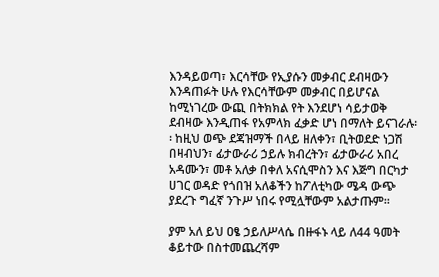እንዳይወጣ፣ እርሳቸው የኢያሱን መቃብር ደብዛውን እንዳጠፉት ሁሉ የእርሳቸውም መቃብር በይሆናል ከሚነገረው ውጪ በትክክል የት እንደሆነ ሳይታወቅ ደብዛው እንዲጠፋ የአምላክ ፈቃድ ሆነ በማለት ይናገራሉ፡፡ ከዚህ ወጭ ደጃዝማች በላይ ዘለቀን፣ ቢትወደድ ነጋሽ በዛብህን፣ ፊታውራሪ ኃይሉ ክብረትን፣ ፊታውራሪ አበረ አዳሙን፣ መቶ አለቃ በቀለ አናሲሞስን እና እጅግ በርካታ ሀገር ወዳድ የጎበዝ አለቆችን ከፖለቲካው ሜዳ ውጭ ያደረጉ ግፈኛ ንጉሥ ነበሩ የሚሏቸውም አልታጡም፡፡

ያም አለ ይህ ዐፄ ኃይለሥላሴ በዙፋኑ ላይ ለ44 ዓመት ቆይተው በስተመጨረሻም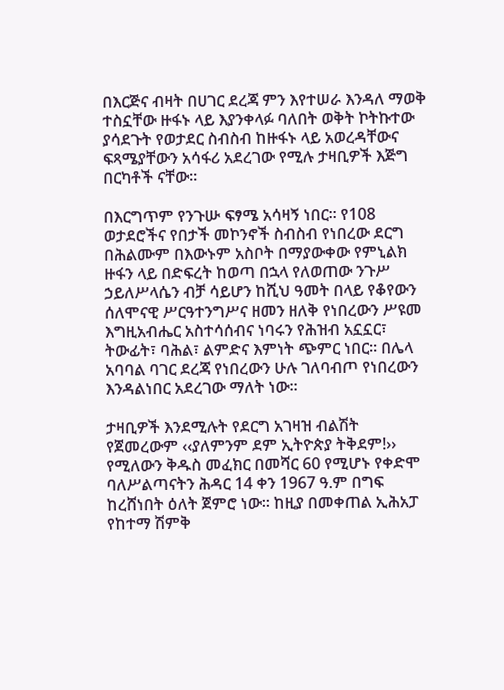በእርጅና ብዛት በሀገር ደረጃ ምን እየተሠራ እንዳለ ማወቅ ተስኗቸው ዙፋኑ ላይ እያንቀላፉ ባለበት ወቅት ኮትኩተው ያሳደጉት የወታደር ስብስብ ከዙፋኑ ላይ አወረዳቸውና ፍጻሜያቸውን አሳፋሪ አደረገው የሚሉ ታዛቢዎች እጅግ በርካቶች ናቸው፡፡

በእርግጥም የንጉሡ ፍፃሜ አሳዛኝ ነበር፡፡ የ108 ወታደሮችና የበታች መኮንኖች ስብስብ የነበረው ደርግ በሕልሙም በእውኑም አስቦት በማያውቀው የምኒልክ ዙፋን ላይ በድፍረት ከወጣ በኋላ የለወጠው ንጉሥ ኃይለሥላሴን ብቻ ሳይሆን ከሺህ ዓመት በላይ የቆየውን ሰለሞናዊ ሥርዓተንግሥና ዘመን ዘለቅ የነበረውን ሥዩመ እግዚአብሔር አስተሳሰብና ነባሩን የሕዝብ አኗኗር፣ ትውፊት፣ ባሕል፣ ልምድና እምነት ጭምር ነበር፡፡ በሌላ አባባል ባገር ደረጃ የነበረውን ሁሉ ገለባብጦ የነበረውን እንዳልነበር አደረገው ማለት ነው፡፡

ታዛቢዎች እንደሚሉት የደርግ አገዛዝ ብልሽት የጀመረውም ‹‹ያለምንም ደም ኢትዮጵያ ትቅደም!›› የሚለውን ቅዱስ መፈክር በመሻር 60 የሚሆኑ የቀድሞ ባለሥልጣናትን ሕዳር 14 ቀን 1967 ዓ.ም በግፍ ከረሸነበት ዕለት ጀምሮ ነው፡፡ ከዚያ በመቀጠል ኢሕአፓ የከተማ ሽምቅ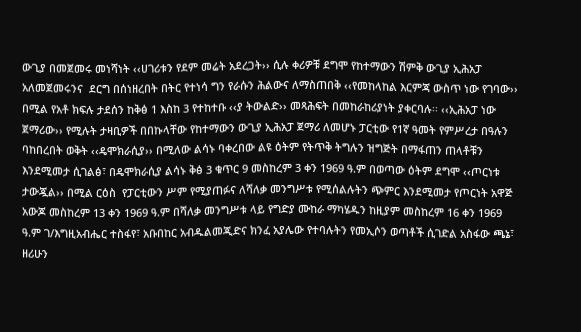ውጊያ በመጀመሩ መነሻነት ‹‹ሀገሪቱን የደም መሬት አደረጋት›› ሲሉ ቀሪዎቹ ደግሞ የከተማውን ሽምቅ ውጊያ ኢሕአፓ አለመጀመሩንና  ደርግ በሰነዘረበት በትር የተነሳ ግን የራሱን ሕልውና ለማስጠበቅ ‹‹የመከላከል እርምጃ ውስጥ ነው የገባው›› በሚል የአቶ ክፍሉ ታደሰን ከቅፅ 1 እስከ 3 የተከተቡ ‹‹ያ ትውልድ›› መጻሕፍት በመከራከሪያነት ያቀርባሉ፡፡ ‹‹ኢሕአፓ ነው ጀማሪው›› የሚሉት ታዛቢዎች በበኩላቸው የከተማውን ውጊያ ኢሕአፓ ጀማሪ ለመሆኑ ፓርቲው የ1ኛ ዓመት የምሥረታ በዓሉን ባከበረበት ወቅት ‹‹ዴሞክራሲያ›› በሚለው ልሳኑ ባቀረበው ልዩ ዕትም የትጥቅ ትግሉን ዝግጅት በማፋጠን ጠላቶቹን እንደሚመታ ሲገልፅ፣ በዴሞክራሲያ ልሳኑ ቅፅ 3 ቁጥር 9 መስከረም 3 ቀን 1969 ዓ.ም በወጣው ዕትም ደግሞ ‹‹ጦርነቱ ታውጇል›› በሚል ርዕስ  የፓርቲውን ሥም የሚያጠፉና ለሻለቃ መንግሥቱ የሚሰልሉትን ጭምር እንደሚመታ የጦርነት አዋጅ አውጆ መስከረም 13 ቀን 1969 ዓ.ም በሻለቃ መንግሥቱ ላይ የግድያ ሙከራ ማካሄዱን ከዚያም መስከረም 16 ቀን 1969 ዓ.ም ገ/እግዚአብሔር ተስፋየ፣ አቡበከር አብዱልመጂድና ክንፈ አያሌው የተባሉትን የመኢሶን ወጣቶች ሲገድል አስፋው ጫኔ፣ ዘሪሁን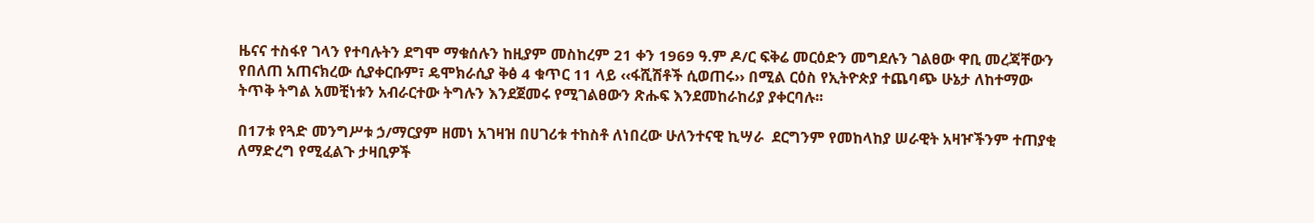ዜናና ተስፋየ ገላን የተባሉትን ደግሞ ማቁሰሉን ከዚያም መስከረም 21 ቀን 1969 ዓ.ም ዶ/ር ፍቅሬ መርዕድን መግደሉን ገልፀው ዋቢ መረጃቸውን የበለጠ አጠናክረው ሲያቀርቡም፣ ዴሞክራሲያ ቅፅ 4 ቁጥር 11 ላይ ‹‹ፋሺሽቶች ሲወጠሩ›› በሚል ርዕስ የኢትዮጵያ ተጨባጭ ሁኔታ ለከተማው ትጥቅ ትግል አመቺነቱን አብራርተው ትግሉን እንደጀመሩ የሚገልፀውን ጽሑፍ እንደመከራከሪያ ያቀርባሉ፡፡

በ17ቱ የጓድ መንግሥቱ ኃ/ማርያም ዘመነ አገዛዝ በሀገሪቱ ተከስቶ ለነበረው ሁለንተናዊ ኪሣራ  ደርግንም የመከላከያ ሠራዊት አዛዦችንም ተጠያቂ ለማድረግ የሚፈልጉ ታዛቢዎች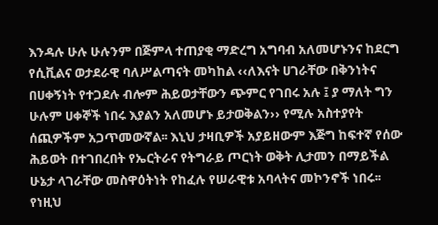እንዳሉ ሁሉ ሁሉንም በጅምላ ተጠያቂ ማድረግ አግባብ አለመሆኑንና ከደርግ የሲቪልና ወታደራዊ ባለሥልጣናት መካከል ‹‹ለእናት ሀገራቸው በቅንነትና በሀቀኝነት የተጋደሉ ብሎም ሕይወታቸውን ጭምር የገበሩ አሉ ፤ ያ ማለት ግን ሁሉም ሀቀኞች ነበሩ እያልን አለመሆኑ ይታወቅልን›› የሚሉ አስተያየት ሰጪዎችም አጋጥመውኛል፡፡ እኒህ ታዛቢዎች አያይዘውም እጅግ ከፍተኛ የሰው ሕይወት በተገበረበት የኤርትራና የትግራይ ጦርነት ወቅት ሊታመን በማይችል ሁኔታ ላገራቸው መስዋዕትነት የከፈሉ የሠራዊቱ አባላትና መኮንኖች ነበሩ፡፡ የነዚህ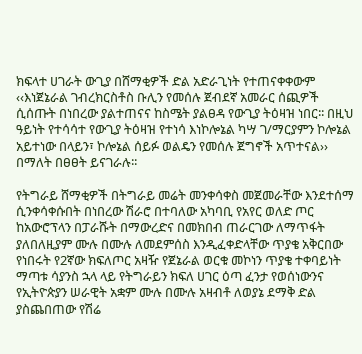ክፍላተ ሀገራት ውጊያ በሸማቂዎች ድል አድራጊነት የተጠናቀቀውም ‹‹እነጀኔራል ገብረክርስቶስ ቡሊን የመሰሉ ጀብደኛ አመራር ሰጪዎች ሲሰጡት በነበረው ያልተጠናና ከስሜት ያልፀዳ የውጊያ ትዕዛዝ ነበር፡፡ በዚህ ዓይነት የተሳሳተ የውጊያ ትዕዛዝ የተነሳ እነኮሎኔል ካሣ ገ/ማርያምን ኮሎኔል አይተነው በላይን፣ ኮሎኔል ሰይፉ ወልዴን የመሰሉ ጀግኖች አጥተናል›› በማለት በፀፀት ይናገራሉ፡፡

የትግራይ ሸማቂዎች በትግራይ መሬት መንቀሳቀስ መጀመራቸው እንደተሰማ ሲንቀሳቀሱበት በነበረው ሽራሮ በተባለው አካባቢ የአየር ወለድ ጦር ከአውሮፕላን በፓራሹት በማውረድና በመክበብ ጠራርገው ለማጥፋት ያለበለዚያም ሙሉ በሙሉ ለመደምሰስ እንዲፈቀድላቸው ጥያቄ አቅርበው የነበሩት የ2ኛው ክፍለጦር አዛዥ የጀኔራል ወርቁ መኮነን ጥያቄ ተቀባይነት ማጣቱ ሳያንስ ኋላ ላይ የትግራይን ክፍለ ሀገር ዕጣ ፈንታ የወሰነውንና የኢትዮጵያን ሠራዊት አቋም ሙሉ በሙሉ አዛብቶ ለወያኔ ደማቅ ድል ያስጨበጠው የሽሬ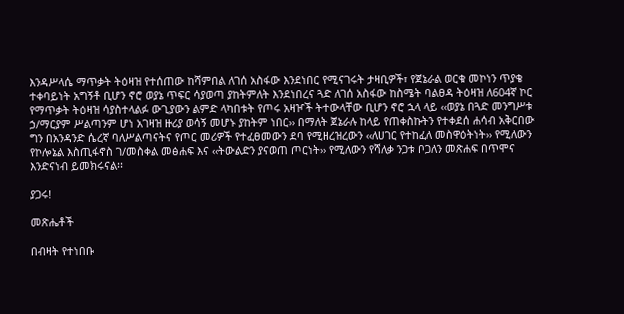እንዳሥላሴ ማጥቃት ትዕዛዝ የተሰጠው ከሻምበል ለገሰ አስፋው እንደነበር የሚናገሩት ታዛቢዎች፣ የጀኔራል ወርቁ መኮነን ጥያቄ ተቀባይነት አግኝቶ ቢሆን ኖሮ ወያኔ ጥፍር ሳያወጣ ያከትምለት እንደነበረና ጓድ ለገሰ አስፋው ከስሜት ባልፀዳ ትዕዛዝ ለ604ኛ ኮር የማጥቃት ትዕዛዝ ሳያስተላልፉ ውጊያውን ልምድ ላካበቱት የጦሩ አዛዦች ትተውላቸው ቢሆን ኖሮ ኋላ ላይ ‹‹ወያኔ በጓድ መንግሥቱ ኃ/ማርያም ሥልጣንም ሆነ አገዛዝ ዙሪያ ወሳኝ መሆኑ ያከትም ነበር›› በማለት ጀኔራሉ ከላይ የጠቀስኩትን የተቀደሰ ሐሳብ አቅርበው ግን በአንዳንድ ሴረኛ ባለሥልጣናትና የጦር መሪዎች የተፈፀመውን ደባ የሚዘረዝረውን ‹‹ለሀገር የተከፈለ መስዋዕትነት›› የሚለውን  የኮሎኔል እስጢፋኖስ ገ/መስቀል መፅሐፍ እና ‹‹ትውልድን ያናወጠ ጦርነት›› የሚለውን የሻለቃ ንጋቱ ቦጋለን መጽሐፍ በጥሞና እንድናነብ ይመክሩናል፡፡

ያጋሩ!

መጽሔቶች

በብዛት የተነበቡ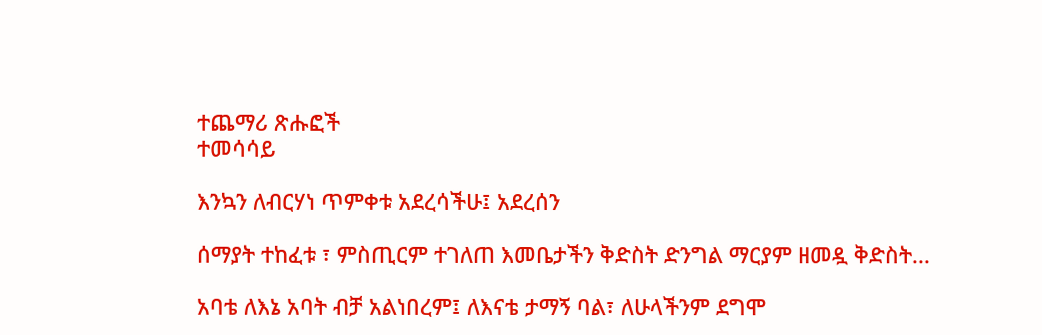ተጨማሪ ጽሑፎች
ተመሳሳይ

እንኳን ለብርሃነ ጥምቀቱ አደረሳችሁ፤ አደረሰን

ሰማያት ተከፈቱ ፣ ምስጢርም ተገለጠ እመቤታችን ቅድስት ድንግል ማርያም ዘመዷ ቅድስት...

አባቴ ለእኔ አባት ብቻ አልነበረም፤ ለእናቴ ታማኝ ባል፣ ለሁላችንም ደግሞ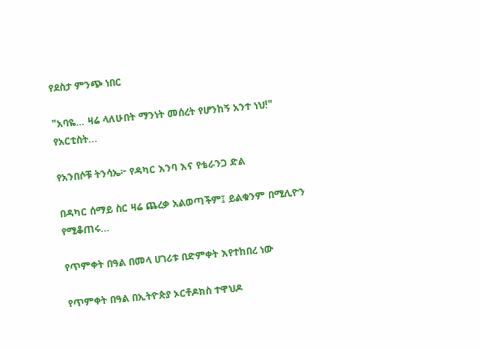የደስታ ምንጭ ነበር

"አባዬ… ዛሬ ላለሁበት ማንነት መሰረት የሆንከኝ አንተ ነህ!" የአርቲስት...

የአንበሶቹ ትንሳኤ፦ የዳካር እንባ እና የቴራንጋ ድል

በዳካር ሰማይ ስር ዛሬ ጨረቃ አልወጣችም፤ ይልቁንም በሚሊዮን የሚቆጠሩ...

የጥምቀት በዓል በመላ ሀገሪቱ በድምቀት እየተከበረ ነው

የጥምቀት በዓል በኢትዮጵያ ኦርቶዶክስ ተዋህዶ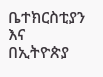ቤተክርስቲያን እና በኢትዮጵያ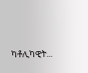ካቶሊካዊት...